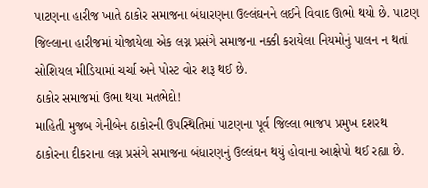પાટણના હારીજ ખાતે ઠાકોર સમાજના બંધારણના ઉલ્લંઘનને લઈને વિવાદ ઊભો થયો છે. પાટણ જિલ્લાના હારીજમાં યોજાયેલા એક લગ્ન પ્રસંગે સમાજના નક્કી કરાયેલા નિયમોનું પાલન ન થતાં સોશિયલ મીડિયામાં ચર્ચા અને પોસ્ટ વોર શરૂ થઈ છે.
ઠાકોર સમાજમાં ઉભા થયા મતભેદો!
માહિતી મુજબ ગેનીબેન ઠાકોરની ઉપસ્થિતિમાં પાટણના પૂર્વ જિલ્લા ભાજપ પ્રમુખ દશરથ ઠાકોરના દીકરાના લગ્ન પ્રસંગે સમાજના બંધારણનું ઉલ્લંઘન થયું હોવાના આક્ષેપો થઈ રહ્યા છે.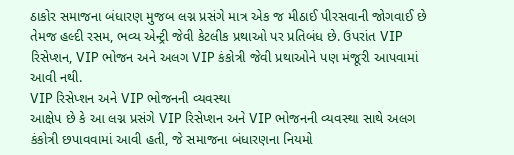ઠાકોર સમાજના બંધારણ મુજબ લગ્ન પ્રસંગે માત્ર એક જ મીઠાઈ પીરસવાની જોગવાઈ છે તેમજ હલ્દી રસમ, ભવ્ય એન્ટ્રી જેવી કેટલીક પ્રથાઓ પર પ્રતિબંધ છે. ઉપરાંત VIP રિસેપ્શન, VIP ભોજન અને અલગ VIP કંકોત્રી જેવી પ્રથાઓને પણ મંજૂરી આપવામાં આવી નથી.
VIP રિસેપ્શન અને VIP ભોજનની વ્યવસ્થા
આક્ષેપ છે કે આ લગ્ન પ્રસંગે VIP રિસેપ્શન અને VIP ભોજનની વ્યવસ્થા સાથે અલગ કંકોત્રી છપાવવામાં આવી હતી, જે સમાજના બંધારણના નિયમો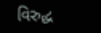વિરુદ્ધ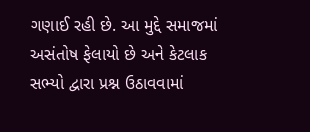ગણાઈ રહી છે. આ મુદ્દે સમાજમાં અસંતોષ ફેલાયો છે અને કેટલાક સભ્યો દ્વારા પ્રશ્ન ઉઠાવવામાં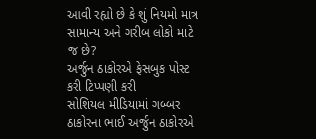આવી રહ્યો છે કે શું નિયમો માત્ર સામાન્ય અને ગરીબ લોકો માટે જ છે?
અર્જુન ઠાકોરએ ફેસબુક પોસ્ટ કરી ટિપ્પણી કરી
સોશિયલ મીડિયામાં ગબ્બર ઠાકોરના ભાઈ અર્જુન ઠાકોરએ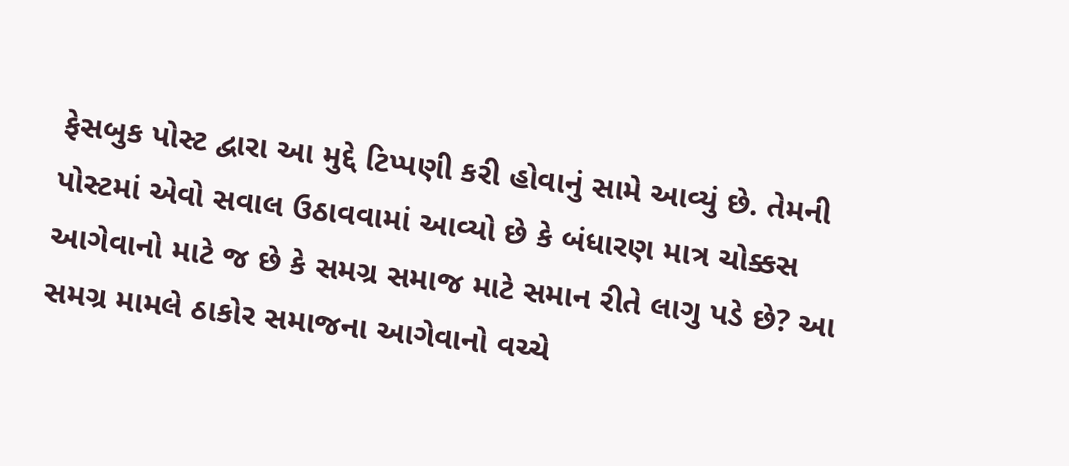ફેસબુક પોસ્ટ દ્વારા આ મુદ્દે ટિપ્પણી કરી હોવાનું સામે આવ્યું છે. તેમની પોસ્ટમાં એવો સવાલ ઉઠાવવામાં આવ્યો છે કે બંધારણ માત્ર ચોક્કસ આગેવાનો માટે જ છે કે સમગ્ર સમાજ માટે સમાન રીતે લાગુ પડે છે? આ સમગ્ર મામલે ઠાકોર સમાજના આગેવાનો વચ્ચે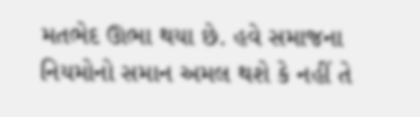મતભેદ ઊભા થયા છે. હવે સમાજના નિયમોનો સમાન અમલ થશે કે નહીં તે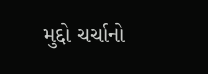મુદ્દો ચર્ચાનો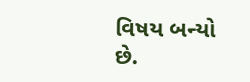વિષય બન્યો છે.